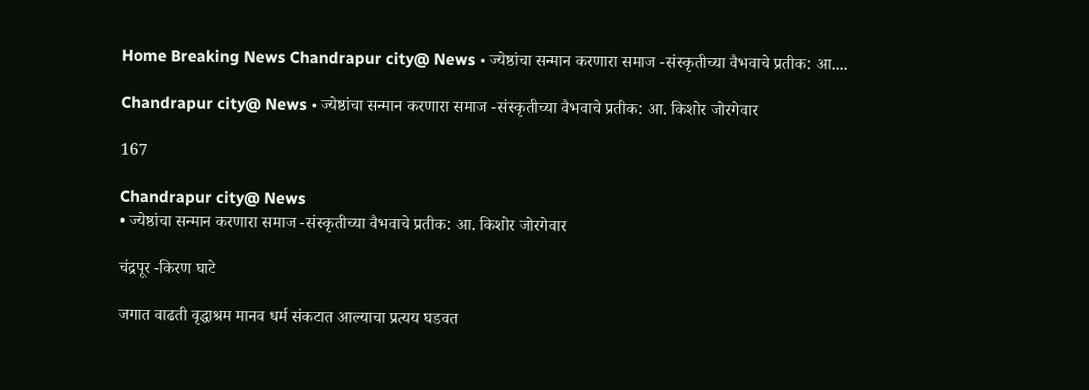Home Breaking News Chandrapur city@ News • ज्येष्ठांचा सन्मान करणारा समाज -संस्कृतीच्या वैभवाचे प्रतीक: आ....

Chandrapur city@ News • ज्येष्ठांचा सन्मान करणारा समाज -संस्कृतीच्या वैभवाचे प्रतीक: आ. किशोर जोरगेवार

167

Chandrapur city@ News
• ज्येष्ठांचा सन्मान करणारा समाज -संस्कृतीच्या वैभवाचे प्रतीक: आ. किशोर जोरगेवार

चंद्रपूर -किरण घाटे

जगात वाढती वृद्धाश्रम मानव धर्म संकटात आल्याचा प्रत्यय घडवत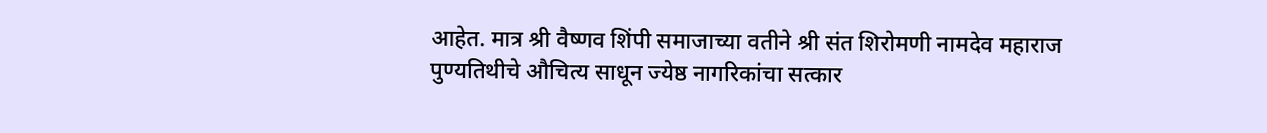आहेत. मात्र श्री वैष्णव शिंपी समाजाच्या वतीने श्री संत शिरोमणी नामदेव महाराज पुण्यतिथीचे औचित्य साधून ज्येष्ठ नागरिकांचा सत्कार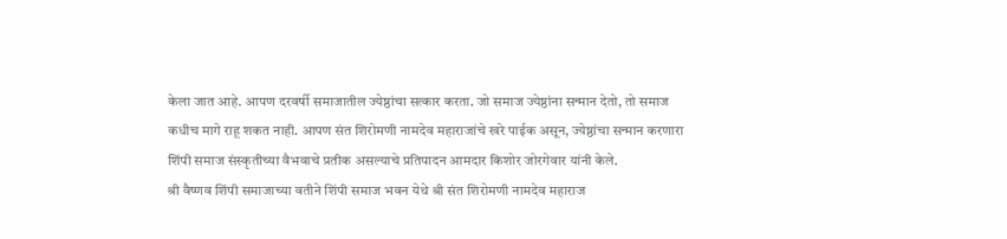केला जात आहे. आपण दरवर्षी समाजातील ज्येष्ठांचा सत्कार करता. जो समाज ज्येष्ठांना सन्मान देतो, तो समाज कधीच मागे राहू शकत नाही. आपण संत शिरोमणी नामदेव महाराजांचे खरे पाईक असून, ज्येष्ठांचा सन्मान करणारा शिंपी समाज संस्कृतीच्या वैभवाचे प्रतीक असल्याचे प्रतिपादन आमदार किशोर जोरगेवार यांनी केले.
श्री वैष्णव शिंपी समाजाच्या वतीने शिंपी समाज भवन येथे श्री संत शिरोमणी नामदेव महाराज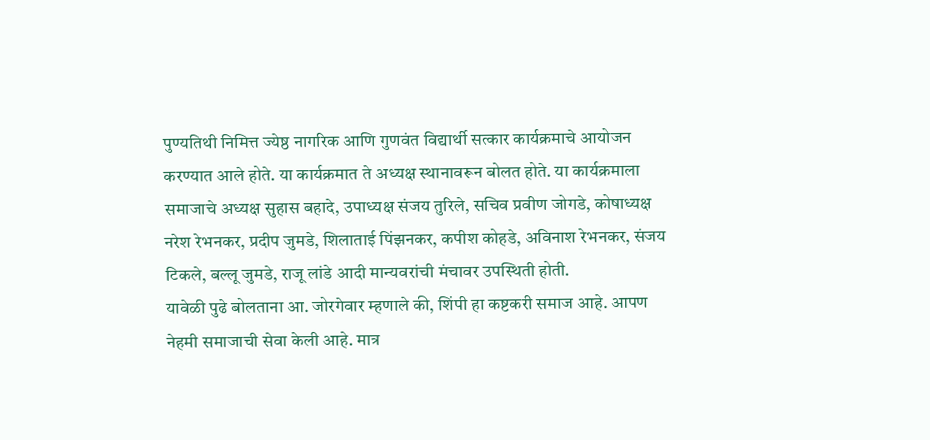पुण्यतिथी निमित्त ज्येष्ठ नागरिक आणि गुणवंत विद्यार्थी सत्कार कार्यक्रमाचे आयोजन करण्यात आले होते. या कार्यक्रमात ते अध्यक्ष स्थानावरून बोलत होते. या कार्यक्रमाला समाजाचे अध्यक्ष सुहास बहादे, उपाध्यक्ष संजय तुरिले, सचिव प्रवीण जोगडे, कोषाध्यक्ष नरेश रेभनकर, प्रदीप जुमडे, शिलाताई पिंझनकर, कपीश कोहडे, अविनाश रेभनकर, संजय टिकले, बल्लू जुमडे, राजू लांडे आदी मान्यवरांची मंचावर उपस्थिती होती.
यावेळी पुढे बोलताना आ. जोरगेवार म्हणाले की, शिंपी हा कष्टकरी समाज आहे. आपण नेहमी समाजाची सेवा केली आहे. मात्र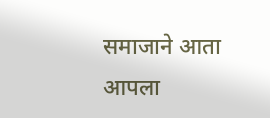समाजाने आता आपला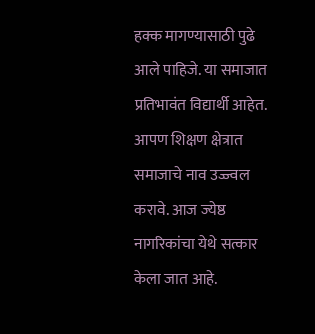हक्क मागण्यासाठी पुढे आले पाहिजे. या समाजात प्रतिभावंत विद्यार्थी आहेत. आपण शिक्षण क्षेत्रात समाजाचे नाव उज्ज्वल करावे. आज ज्येष्ठ नागरिकांचा येथे सत्कार केला जात आहे.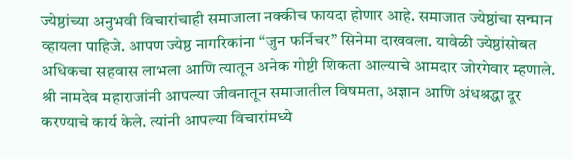ज्येष्ठांच्या अनुभवी विचारांचाही समाजाला नक्कीच फायदा होणार आहे. समाजात ज्येष्ठांचा सन्मान व्हायला पाहिजे. आपण ज्येष्ठ नागरिकांना “जुन फर्निचर” सिनेमा दाखवला. यावेळी ज्येष्ठांसोबत अधिकचा सहवास लाभला आणि त्यातून अनेक गोष्टी शिकता आल्याचे आमदार जोरगेवार म्हणाले.
श्री नामदेव महाराजांनी आपल्या जीवनातून समाजातील विषमता, अज्ञान आणि अंधश्रद्धा दूर करण्याचे कार्य केले. त्यांनी आपल्या विचारांमध्ये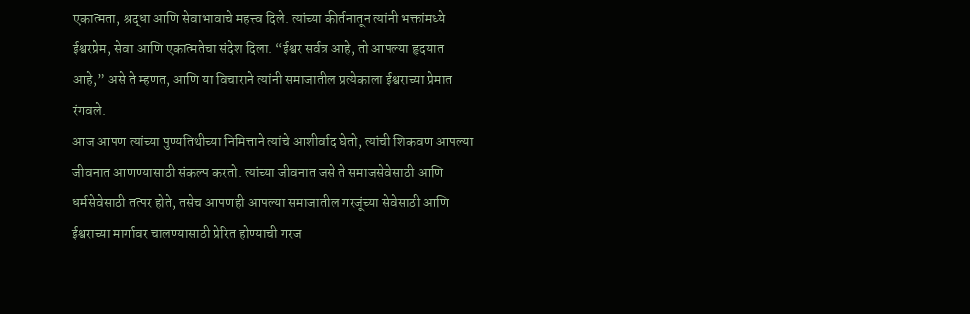एकात्मता, श्रद्धा आणि सेवाभावाचे महत्त्व दिले. त्यांच्या कीर्तनातून त्यांनी भक्तांमध्ये ईश्वरप्रेम, सेवा आणि एकात्मतेचा संदेश दिला. “ईश्वर सर्वत्र आहे, तो आपल्या हृदयात आहे,” असे ते म्हणत, आणि या विचाराने त्यांनी समाजातील प्रत्येकाला ईश्वराच्या प्रेमात रंगवले.
आज आपण त्यांच्या पुण्यतिथीच्या निमित्ताने त्यांचे आशीर्वाद घेतो, त्यांची शिकवण आपल्या जीवनात आणण्यासाठी संकल्प करतो. त्यांच्या जीवनात जसे ते समाजसेवेसाठी आणि धर्मसेवेसाठी तत्पर होते, तसेच आपणही आपल्या समाजातील गरजूंच्या सेवेसाठी आणि ईश्वराच्या मार्गावर चालण्यासाठी प्रेरित होण्याची गरज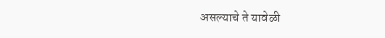असल्याचे ते यावेळी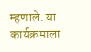म्हणाले. या कार्यक्रमाला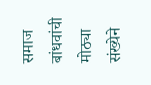समाज बांधवांची मोठ्या संख्येने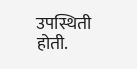उपस्थिती होती.